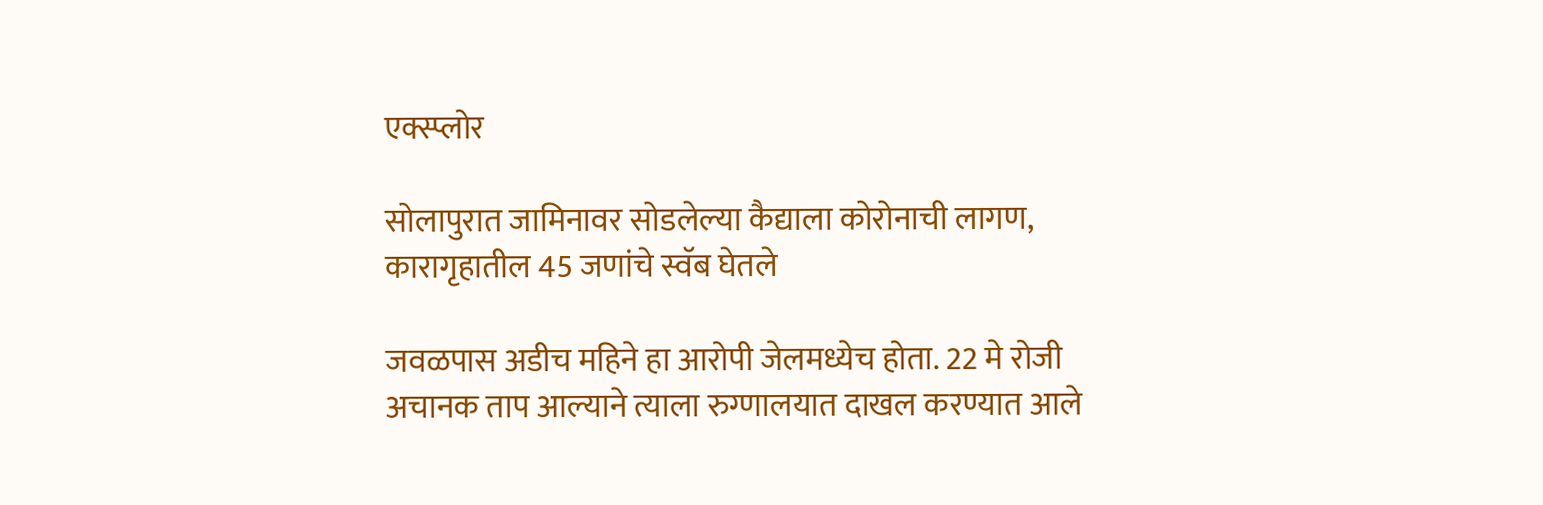एक्स्प्लोर

सोलापुरात जामिनावर सोडलेल्या कैद्याला कोरोनाची लागण, कारागृहातील 45 जणांचे स्वॅब घेतले

जवळपास अडीच महिने हा आरोपी जेलमध्येच होता. 22 मे रोजी अचानक ताप आल्याने त्याला रुग्णालयात दाखल करण्यात आले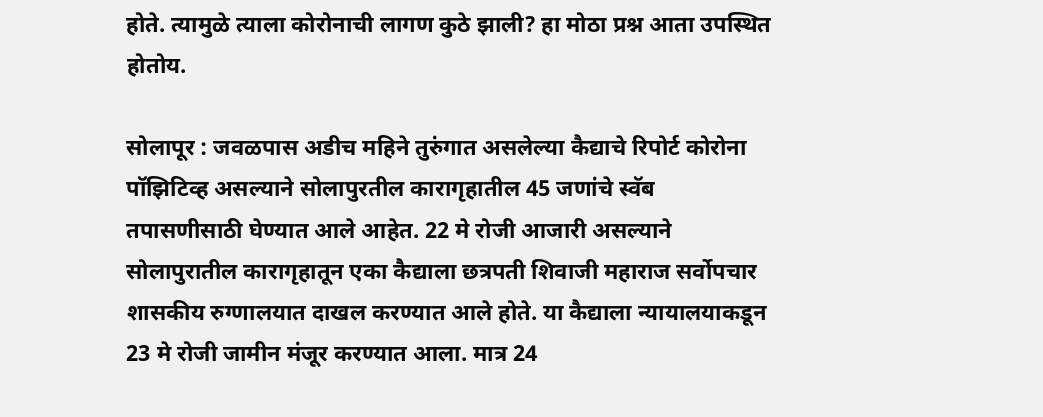होते. त्यामुळे त्याला कोरोनाची लागण कुठे झाली? हा मोठा प्रश्न आता उपस्थित होतोय.

सोलापूर : जवळपास अडीच महिने तुरुंगात असलेल्या कैद्याचे रिपोर्ट कोरोना पॉझिटिव्ह असल्याने सोलापुरतील कारागृहातील 45 जणांचे स्वॅब तपासणीसाठी घेण्यात आले आहेत. 22 मे रोजी आजारी असल्याने सोलापुरातील कारागृहातून एका कैद्याला छत्रपती शिवाजी महाराज सर्वोपचार शासकीय रुग्णालयात दाखल करण्यात आले होते. या कैद्याला न्यायालयाकडून 23 मे रोजी जामीन मंजूर करण्यात आला. मात्र 24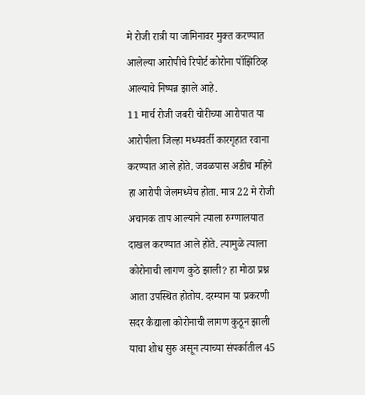मे रोजी रात्री या जामिनावर मुक्त करण्यात आलेल्या आरोपीचे रिपोर्ट कोरोना पॉझिटिव्ह आल्याचे निष्पन्न झाले आहे.
11 मार्च रोजी जबरी चोरीच्या आरोपात या आरोपीला जिल्हा मध्यवर्ती कारगृहात रवाना करण्यात आले होते. जवळपास अडीच महिने हा आरोपी जेलमध्येच होता. मात्र 22 मे रोजी अचानक ताप आल्याने त्याला रुग्णालयात दाखल करण्यात आले होते. त्यामुळे त्याला कोरोनाची लागण कुठे झाली? हा मोठा प्रश्न आता उपस्थित होतोय. दरम्यान या प्रकरणी सदर कैद्याला कोरोनाची लागण कुठून झाली याचा शोध सुरु असून त्याच्या संपर्कातील 45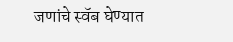जणांचे स्वॅब घेण्यात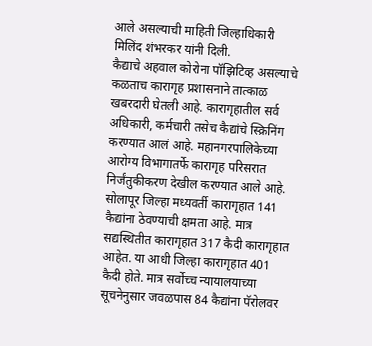आले असल्याची माहिती जिल्हाधिकारी मिलिंद शंभरकर यांनी दिली.
कैद्याचे अहवाल कोरोना पॉझिटिव्ह असल्याचे कळताच कारागृह प्रशासनाने तात्काळ खबरदारी घेतली आहे. कारागृहातील सर्व अधिकारी, कर्मचारी तसेच कैद्यांचे स्क्रिनिंग करण्यात आलं आहे. महानगरपालिकेच्या आरोग्य विभागातर्फे कारागृह परिसरात निर्जंतुकीकरण देखील करण्यात आले आहे. सोलापूर जिल्हा मध्यवर्ती कारागृहात 141 कैद्यांना ठेवण्याची क्षमता आहे. मात्र सद्यस्थितीत कारागृहात 317 कैदी कारागृहात आहेत. या आधी जिल्हा कारागृहात 401 कैदी होते. मात्र सर्वोच्च न्यायालयाच्या सूचनेनुसार जवळपास 84 कैद्यांना पॅरोलवर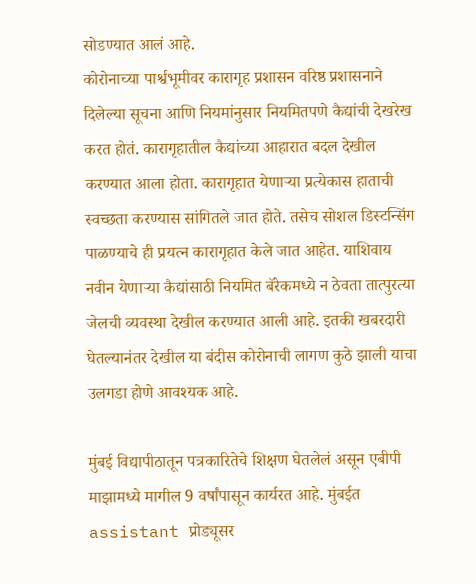सोडण्यात आलं आहे.
कोरोनाच्या पार्श्वभूमीवर कारागृह प्रशासन वरिष्ठ प्रशासनाने दिलेल्या सूचना आणि नियमांनुसार नियमितपणे कैद्यांची देखरेख करत होतं. कारागृहातील कैद्यांच्या आहारात बदल देखील करण्यात आला होता. कारागृहात येणाऱ्या प्रत्येकास हाताची स्वच्छता करण्यास सांगितले जात होते. तसेच सोशल डिस्टन्सिंग पाळण्याचे ही प्रयत्न कारागृहात केले जात आहेत. याशिवाय नवीन येणाऱ्या कैद्यांसाठी नियमित बॅरेकमध्ये न ठेवता तात्पुरत्या जेलची व्यवस्था देखील करण्यात आली आहे. इतकी खबरदारी घेतल्यानंतर देखील या बंदीस कोरोनाची लागण कुठे झाली याचा उलगडा होणे आवश्यक आहे.

मुंबई विद्यापीठातून पत्रकारितेचे शिक्षण घेतलेलं असून एबीपी माझामध्ये मागील 9 वर्षांपासून कार्यरत आहे. मुंबईत assistant प्रोड्यूसर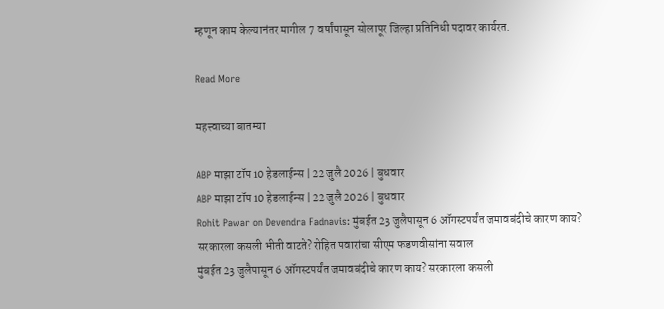म्हणून काम केल्यानंतर मागील 7 वर्षांपासून सोलापूर जिल्हा प्रतिनिधी पदावर कार्यरत.

Read More

महत्त्वाच्या बातम्या

ABP माझा टॉप 10 हेडलाईन्स | 22 जुलै 2026 | बुधवार
ABP माझा टॉप 10 हेडलाईन्स | 22 जुलै 2026 | बुधवार
Rohit Pawar on Devendra Fadnavis: मुंबईत 23 जुलैपासून 6 ऑगस्टपर्यंत जमावबंदीचे कारण काय? सरकारला कसली भीती वाटते? रोहित पवारांचा सीएम फडणवीसांना सवाल
मुंबईत 23 जुलैपासून 6 ऑगस्टपर्यंत जमावबंदीचे कारण काय? सरकारला कसली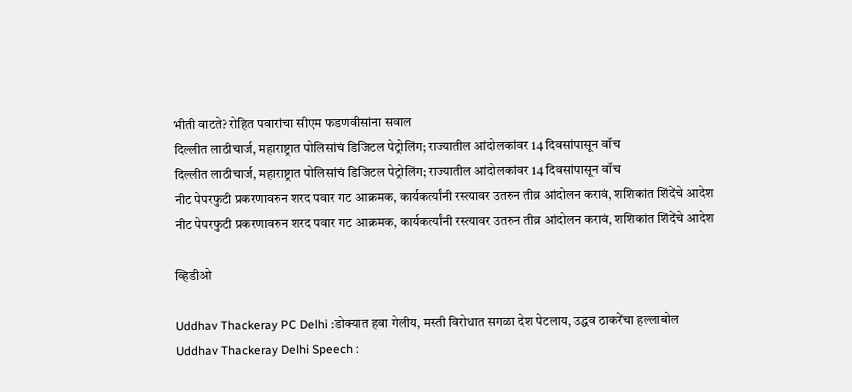भीती वाटते? रोहित पवारांचा सीएम फडणवीसांना सवाल
दिल्लीत लाठीचार्ज, महाराष्ट्रात पोलिसांचं डिजिटल पेट्रोलिंग; राज्यातील आंदोलकांवर 14 दिवसांपासून वॉच
दिल्लीत लाठीचार्ज, महाराष्ट्रात पोलिसांचं डिजिटल पेट्रोलिंग; राज्यातील आंदोलकांवर 14 दिवसांपासून वॉच
नीट पेपरफुटी प्रकरणावरुन शरद पवार गट आक्रमक, कार्यकर्त्यांनी रस्त्यावर उतरुन तीव्र आंदोलन करावं, शशिकांत शिंदेंचे आदेश
नीट पेपरफुटी प्रकरणावरुन शरद पवार गट आक्रमक, कार्यकर्त्यांनी रस्त्यावर उतरुन तीव्र आंदोलन करावं, शशिकांत शिंदेंचे आदेश

व्हिडीओ

Uddhav Thackeray PC Delhi :डोक्यात हवा गेलीय, मस्ती विरोधात सगळा देश पेटलाय, उद्धव ठाकरेंचा हल्लाबोल
Uddhav Thackeray Delhi Speech :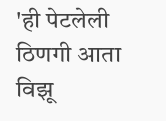'ही पेटलेली ठिणगी आता विझू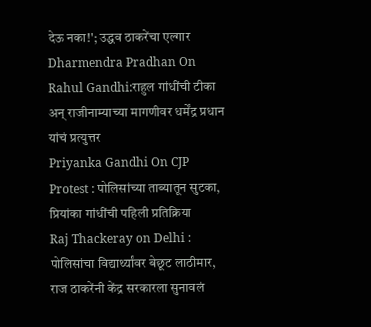देऊ नका!'; उद्धव ठाकरेंचा एल्गार
Dharmendra Pradhan On Rahul Gandhi:राहुल गांधींची टीका अन् राजीनाम्याच्या मागणीवर धर्मेंद्र प्रधान यांचं प्रत्युत्तर
Priyanka Gandhi On CJP Protest : पोलिसांच्या ताब्यातून सुटका, प्रियांका गांधींची पहिली प्रतिक्रिया
Raj Thackeray on Delhi : पोलिसांचा विद्यार्थ्यांवर बेछूट लाठीमार, राज ठाकरेंनी केंद्र सरकारला सुनावलं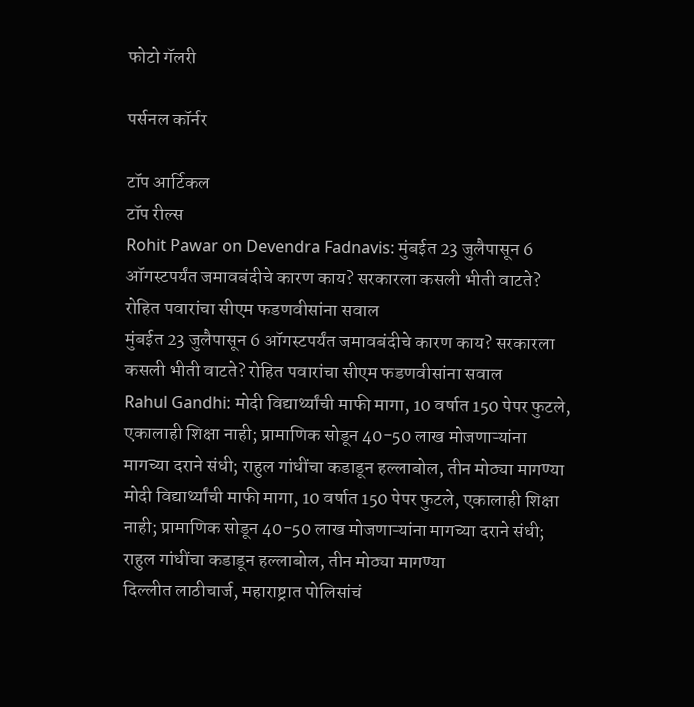फोटो गॅलरी

पर्सनल कॉर्नर

टॉप आर्टिकल
टॉप रील्स
Rohit Pawar on Devendra Fadnavis: मुंबईत 23 जुलैपासून 6 ऑगस्टपर्यंत जमावबंदीचे कारण काय? सरकारला कसली भीती वाटते? रोहित पवारांचा सीएम फडणवीसांना सवाल
मुंबईत 23 जुलैपासून 6 ऑगस्टपर्यंत जमावबंदीचे कारण काय? सरकारला कसली भीती वाटते? रोहित पवारांचा सीएम फडणवीसांना सवाल
Rahul Gandhi: मोदी विद्यार्थ्यांची माफी मागा, 10 वर्षात 150 पेपर फुटले, एकालाही शिक्षा नाही; प्रामाणिक सोडून 40-50 लाख मोजणाऱ्यांना मागच्या दराने संधी; राहुल गांधींचा कडाडून हल्लाबोल, तीन मोठ्या मागण्या
मोदी विद्यार्थ्यांची माफी मागा, 10 वर्षात 150 पेपर फुटले, एकालाही शिक्षा नाही; प्रामाणिक सोडून 40-50 लाख मोजणाऱ्यांना मागच्या दराने संधी; राहुल गांधींचा कडाडून हल्लाबोल, तीन मोठ्या मागण्या
दिल्लीत लाठीचार्ज, महाराष्ट्रात पोलिसांचं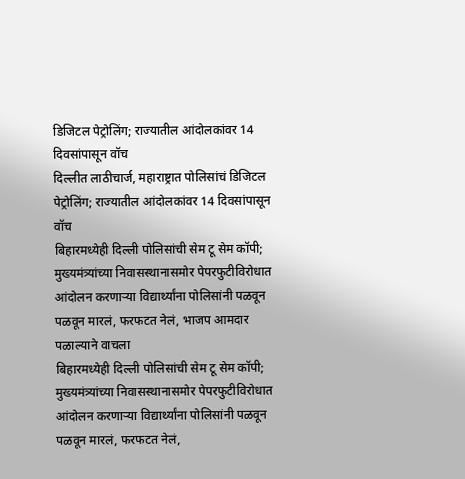डिजिटल पेट्रोलिंग; राज्यातील आंदोलकांवर 14 दिवसांपासून वॉच
दिल्लीत लाठीचार्ज, महाराष्ट्रात पोलिसांचं डिजिटल पेट्रोलिंग; राज्यातील आंदोलकांवर 14 दिवसांपासून वॉच
बिहारमध्येही दिल्ली पोलिसांची सेम टू सेम कॉपी; मुख्यमंत्र्यांच्या निवासस्थानासमोर पेपरफुटीविरोधात आंदोलन करणाऱ्या विद्यार्थ्यांना पोलिसांनी पळवून पळवून मारलं, फरफटत नेलं, भाजप आमदार पळाल्याने वाचला
बिहारमध्येही दिल्ली पोलिसांची सेम टू सेम कॉपी; मुख्यमंत्र्यांच्या निवासस्थानासमोर पेपरफुटीविरोधात आंदोलन करणाऱ्या विद्यार्थ्यांना पोलिसांनी पळवून पळवून मारलं, फरफटत नेलं,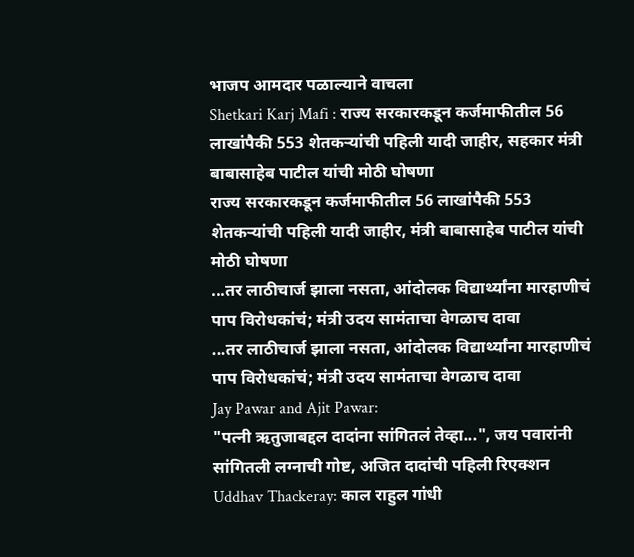भाजप आमदार पळाल्याने वाचला
Shetkari Karj Mafi : राज्य सरकारकडून कर्जमाफीतील 56 लाखांपैकी 553 शेतकऱ्यांची पहिली यादी जाहीर, सहकार मंत्री बाबासाहेब पाटील यांची मोठी घोषणा
राज्य सरकारकडून कर्जमाफीतील 56 लाखांपैकी 553 शेतकऱ्यांची पहिली यादी जाहीर, मंत्री बाबासाहेब पाटील यांची मोठी घोषणा
...तर लाठीचार्ज झाला नसता, आंदोलक विद्यार्थ्यांना मारहाणीचं पाप विरोधकांचं; मंत्री उदय सामंताचा वेगळाच दावा
...तर लाठीचार्ज झाला नसता, आंदोलक विद्यार्थ्यांना मारहाणीचं पाप विरोधकांचं; मंत्री उदय सामंताचा वेगळाच दावा
Jay Pawar and Ajit Pawar:
"पत्नी ऋतुजाबद्दल दादांना सांगितलं तेव्हा...", जय पवारांनी सांगितली लग्नाची गोष्ट, अजित दादांची पहिली रिएक्शन
Uddhav Thackeray: काल राहुल गांधी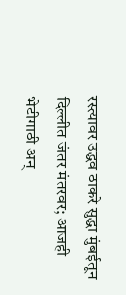रस्त्यावर उद्धव ठाकरे सुद्धा मुंबईतून दिल्लीत जंतर मंतरवर; आजही भेटीगाठी अन्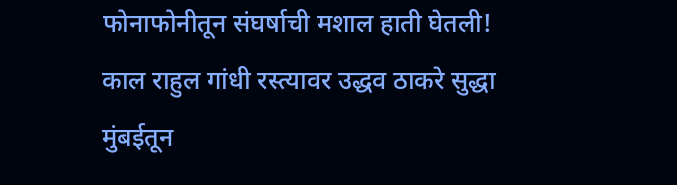फोनाफोनीतून संघर्षाची मशाल हाती घेतली!
काल राहुल गांधी रस्त्यावर उद्धव ठाकरे सुद्धा मुंबईतून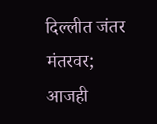दिल्लीत जंतर मंतरवर; आजही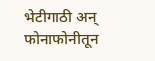भेटीगाठी अन् फोनाफोनीतून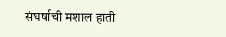संघर्षाची मशाल हाती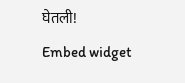घेतली!
Embed widget